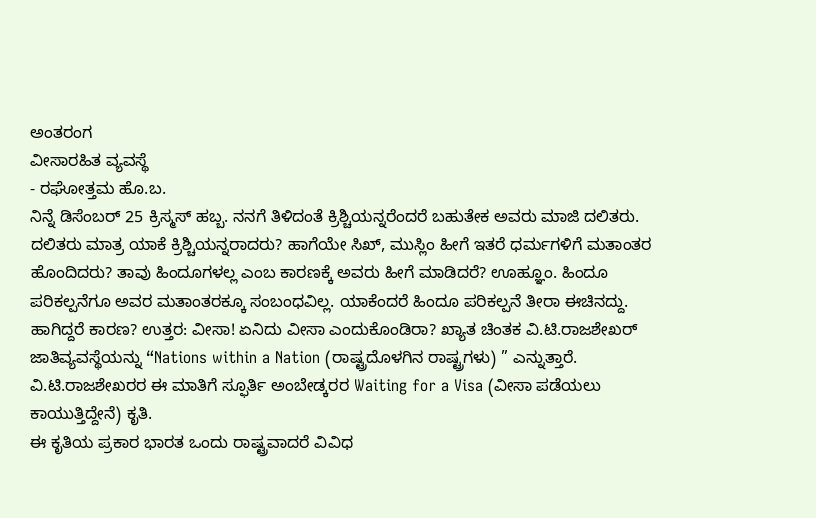ಅಂತರಂಗ
ವೀಸಾರಹಿತ ವ್ಯವಸ್ಥೆ
- ರಘೋತ್ತಮ ಹೊ.ಬ.
ನಿನ್ನೆ ಡಿಸೆಂಬರ್ 25 ಕ್ರಿಸ್ಮಸ್ ಹಬ್ಬ. ನನಗೆ ತಿಳಿದಂತೆ ಕ್ರಿಶ್ಚಿಯನ್ನರೆಂದರೆ ಬಹುತೇಕ ಅವರು ಮಾಜಿ ದಲಿತರು. ದಲಿತರು ಮಾತ್ರ ಯಾಕೆ ಕ್ರಿಶ್ಚಿಯನ್ನರಾದರು? ಹಾಗೆಯೇ ಸಿಖ್, ಮುಸ್ಲಿಂ ಹೀಗೆ ಇತರೆ ಧರ್ಮಗಳಿಗೆ ಮತಾಂತರ ಹೊಂದಿದರು? ತಾವು ಹಿಂದೂಗಳಲ್ಲ ಎಂಬ ಕಾರಣಕ್ಕೆ ಅವರು ಹೀಗೆ ಮಾಡಿದರೆ? ಊಹ್ಞೂಂ. ಹಿಂದೂ ಪರಿಕಲ್ಪನೆಗೂ ಅವರ ಮತಾಂತರಕ್ಕೂ ಸಂಬಂಧವಿಲ್ಲ. ಯಾಕೆಂದರೆ ಹಿಂದೂ ಪರಿಕಲ್ಪನೆ ತೀರಾ ಈಚಿನದ್ದು.
ಹಾಗಿದ್ದರೆ ಕಾರಣ? ಉತ್ತರ: ವೀಸಾ! ಏನಿದು ವೀಸಾ ಎಂದುಕೊಂಡಿರಾ? ಖ್ಯಾತ ಚಿಂತಕ ವಿ.ಟಿ.ರಾಜಶೇಖರ್ ಜಾತಿವ್ಯವಸ್ಥೆಯನ್ನು “Nations within a Nation (ರಾಷ್ಟ್ರದೊಳಗಿನ ರಾಷ್ಟ್ರಗಳು) ” ಎನ್ನುತ್ತಾರೆ. ವಿ.ಟಿ.ರಾಜಶೇಖರರ ಈ ಮಾತಿಗೆ ಸ್ಫೂರ್ತಿ ಅಂಬೇಡ್ಕರರ Waiting for a Visa (ವೀಸಾ ಪಡೆಯಲು ಕಾಯುತ್ತಿದ್ದೇನೆ) ಕೃತಿ.
ಈ ಕೃತಿಯ ಪ್ರಕಾರ ಭಾರತ ಒಂದು ರಾಷ್ಟ್ರವಾದರೆ ವಿವಿಧ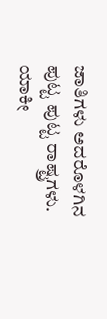ಜಾತಿಗಳು ಅದರೊಳಗಿನ ಪುಟ್ಟ ಪುಟ್ಟ ರಾಷ್ಟ್ರಗಳು. ಯಾಕೀ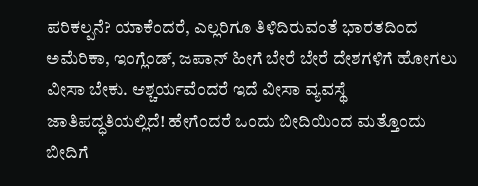ಪರಿಕಲ್ಪನೆ? ಯಾಕೆಂದರೆ, ಎಲ್ಲರಿಗೂ ತಿಳಿದಿರುವಂತೆ ಭಾರತದಿಂದ ಅಮೆರಿಕಾ, ಇಂಗ್ಲೆಂಡ್, ಜಪಾನ್ ಹೀಗೆ ಬೇರೆ ಬೇರೆ ದೇಶಗಳಿಗೆ ಹೋಗಲು ವೀಸಾ ಬೇಕು. ಆಶ್ಚರ್ಯವೆಂದರೆ ಇದೆ ವೀಸಾ ವ್ಯವಸ್ಥೆ ಜಾತಿಪದ್ಧತಿಯಲ್ಲಿದೆ! ಹೇಗೆಂದರೆ ಒಂದು ಬೀದಿಯಿಂದ ಮತ್ತೊಂದು ಬೀದಿಗೆ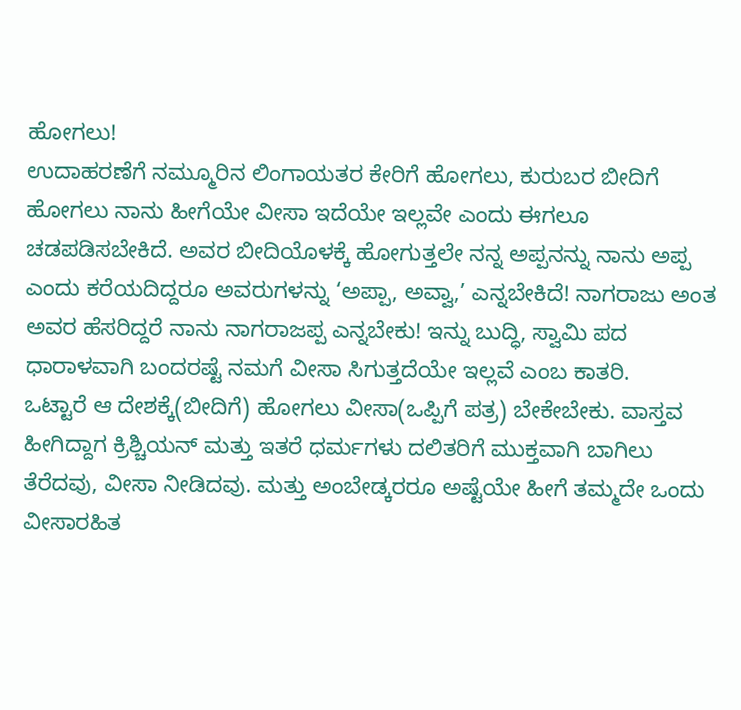ಹೋಗಲು!
ಉದಾಹರಣೆಗೆ ನಮ್ಮೂರಿನ ಲಿಂಗಾಯತರ ಕೇರಿಗೆ ಹೋಗಲು, ಕುರುಬರ ಬೀದಿಗೆ ಹೋಗಲು ನಾನು ಹೀಗೆಯೇ ವೀಸಾ ಇದೆಯೇ ಇಲ್ಲವೇ ಎಂದು ಈಗಲೂ ಚಡಪಡಿಸಬೇಕಿದೆ. ಅವರ ಬೀದಿಯೊಳಕ್ಕೆ ಹೋಗುತ್ತಲೇ ನನ್ನ ಅಪ್ಪನನ್ನು ನಾನು ಅಪ್ಪ ಎಂದು ಕರೆಯದಿದ್ದರೂ ಅವರುಗಳನ್ನು ‘ಅಪ್ಪಾ, ಅವ್ವಾ,’ ಎನ್ನಬೇಕಿದೆ! ನಾಗರಾಜು ಅಂತ ಅವರ ಹೆಸರಿದ್ದರೆ ನಾನು ನಾಗರಾಜಪ್ಪ ಎನ್ನಬೇಕು! ಇನ್ನು ಬುದ್ಧಿ, ಸ್ವಾಮಿ ಪದ ಧಾರಾಳವಾಗಿ ಬಂದರಷ್ಟೆ ನಮಗೆ ವೀಸಾ ಸಿಗುತ್ತದೆಯೇ ಇಲ್ಲವೆ ಎಂಬ ಕಾತರಿ.
ಒಟ್ಟಾರೆ ಆ ದೇಶಕ್ಕೆ(ಬೀದಿಗೆ) ಹೋಗಲು ವೀಸಾ(ಒಪ್ಪಿಗೆ ಪತ್ರ) ಬೇಕೇಬೇಕು. ವಾಸ್ತವ ಹೀಗಿದ್ದಾಗ ಕ್ರಿಶ್ಚಿಯನ್ ಮತ್ತು ಇತರೆ ಧರ್ಮಗಳು ದಲಿತರಿಗೆ ಮುಕ್ತವಾಗಿ ಬಾಗಿಲು ತೆರೆದವು, ವೀಸಾ ನೀಡಿದವು. ಮತ್ತು ಅಂಬೇಡ್ಕರರೂ ಅಷ್ಟೆಯೇ ಹೀಗೆ ತಮ್ಮದೇ ಒಂದು ವೀಸಾರಹಿತ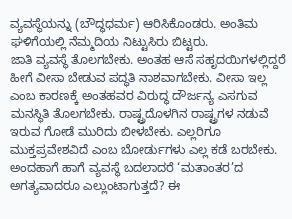ವ್ಯವಸ್ಥೆಯನ್ನು (ಬೌದ್ಧಧರ್ಮ) ಆರಿಸಿಕೊಂಡರು. ಅಂತಿಮ ಘಳಿಗೆಯಲ್ಲಿ ನೆಮ್ಮದಿಯ ನಿಟ್ಟುಸಿರು ಬಿಟ್ಟರು.
ಜಾತಿ ವ್ಯವಸ್ಥೆ ತೊಲಗಬೇಕು. ಅಂತಹ ಆಸೆ ಸಹೃದಯಿಗಳಲ್ಲಿದ್ದರೆ ಹೀಗೆ ವೀಸಾ ಬೇಡುವ ಪದ್ಧತಿ ನಾಶವಾಗಬೇಕು. ವೀಸಾ ಇಲ್ಲ ಎಂಬ ಕಾರಣಕ್ಕೆ ಅಂತಹವರ ವಿರುದ್ಧ ದೌರ್ಜನ್ಯ ಎಸಗುವ ಮನಸ್ಥಿತಿ ತೊಲಗಬೇಕು. ರಾಷ್ಟ್ರದೊಳಗಿನ ರಾಷ್ಟ್ರಗಳ ನಡುವೆ ಇರುವ ಗೋಡೆ ಮುರಿದು ಬೀಳಬೇಕು. ಎಲ್ಲರಿಗೂ ಮುಕ್ತಪ್ರವೇಶವಿದೆ ಎಂಬ ಬೋರ್ಡುಗಳು ಎಲ್ಲ ಕಡೆ ಬರಬೇಕು.
ಅಂದಹಾಗೆ ಹಾಗೆ ವ್ಯವಸ್ಥೆ ಬದಲಾದರೆ ‘ಮತಾಂತರ’ದ ಅಗತ್ಯವಾದರೂ ಎಲ್ಲುಂಟಾಗುತ್ತದೆ? ಈ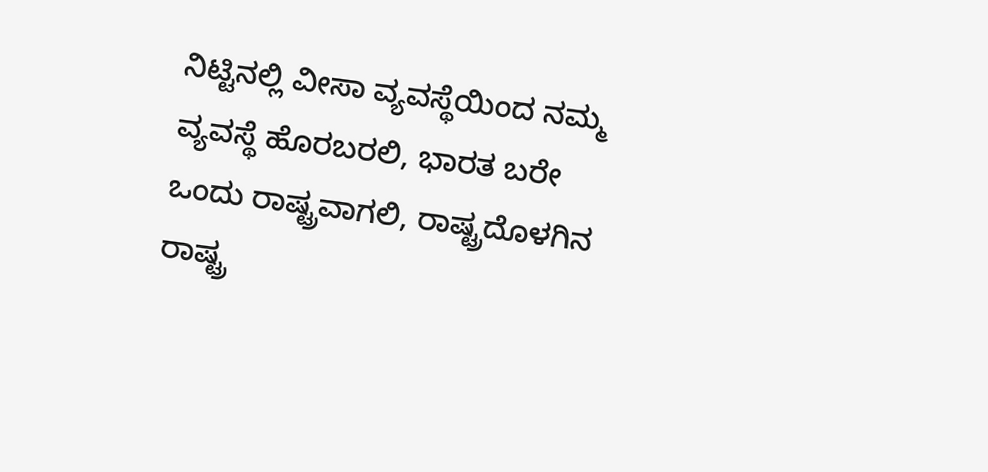ನಿಟ್ಟಿನಲ್ಲಿ ವೀಸಾ ವ್ಯವಸ್ಥೆಯಿಂದ ನಮ್ಮ ವ್ಯವಸ್ಥೆ ಹೊರಬರಲಿ, ಭಾರತ ಬರೇ ಒಂದು ರಾಷ್ಟ್ರವಾಗಲಿ, ರಾಷ್ಟ್ರದೊಳಗಿನ ರಾಷ್ಟ್ರ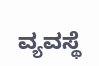ವ್ಯವಸ್ಥೆ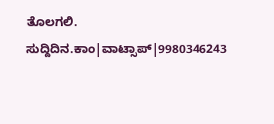ತೊಲಗಲಿ.
ಸುದ್ದಿದಿನ.ಕಾಂ|ವಾಟ್ಸಾಪ್|9980346243